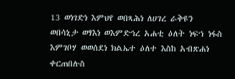13 ወነገድነ እምህየ ወበጻሕነ ለሀገረ ራቅዩን ወበሳኒታ ወፃእነ ወእምድኅረ አሐቲ ዕለት ነፍኀ ነፋስ እምገቦሃ ወወሰደነ ክልኤተ ዕለተ እስከ አብጽሐነ ቀርጠበሉስ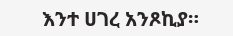እንተ ሀገረ አንጾኪያ።